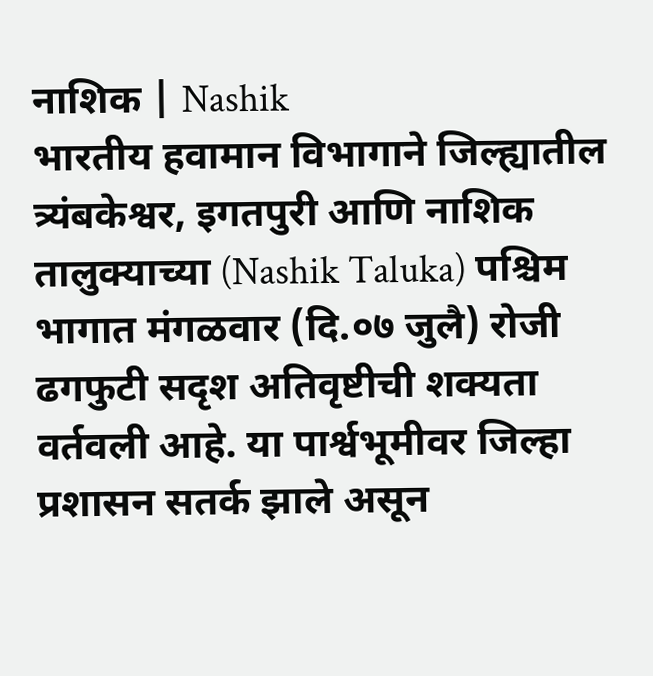नाशिक | Nashik
भारतीय हवामान विभागाने जिल्ह्यातील त्र्यंबकेश्वर, इगतपुरी आणि नाशिक तालुक्याच्या (Nashik Taluka) पश्चिम भागात मंगळवार (दि.०७ जुलै) रोजी ढगफुटी सदृश अतिवृष्टीची शक्यता वर्तवली आहे. या पार्श्वभूमीवर जिल्हा प्रशासन सतर्क झाले असून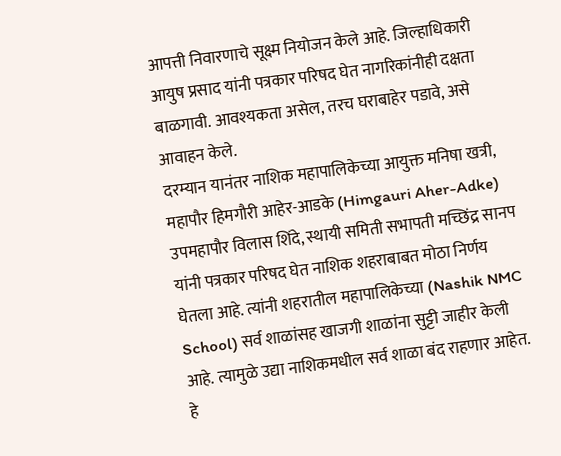आपत्ती निवारणाचे सूक्ष्म नियोजन केले आहे. जिल्हाधिकारी आयुष प्रसाद यांनी पत्रकार परिषद घेत नागरिकांनीही दक्षता बाळगावी. आवश्यकता असेल, तरच घराबाहेर पडावे, असे आवाहन केले.
दरम्यान यानंतर नाशिक महापालिकेच्या आयुक्त मनिषा खत्री, महापौर हिमगौरी आहेर-आडके (Himgauri Aher-Adke) उपमहापौर विलास शिंदे, स्थायी समिती सभापती मच्छिंद्र सानप यांनी पत्रकार परिषद घेत नाशिक शहराबाबत मोठा निर्णय घेतला आहे. त्यांनी शहरातील महापालिकेच्या (Nashik NMC School) सर्व शाळांसह खाजगी शाळांना सुट्टी जाहीर केली आहे. त्यामुळे उद्या नाशिकमधील सर्व शाळा बंद राहणार आहेत.
हे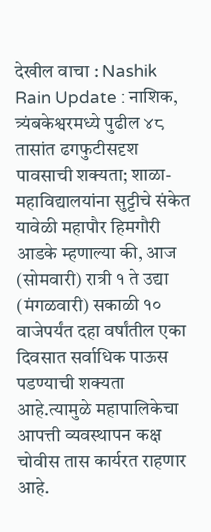देखील वाचा : Nashik Rain Update : नाशिक, त्र्यंबकेश्वरमध्ये पुढील ४८ तासांत ढगफुटीसदृश पावसाची शक्यता; शाळा-महाविद्यालयांना सुट्टीचे संकेत
यावेळी महापौर हिमगौरी आडके म्हणाल्या की, आज (सोमवारी) रात्री १ ते उद्या (मंगळवारी) सकाळी १० वाजेपर्यंत दहा वर्षांतील एका दिवसात सर्वाधिक पाऊस पडण्याची शक्यता आहे.त्यामुळे महापालिकेचा आपत्ती व्यवस्थापन कक्ष चोवीस तास कार्यरत राहणार आहे.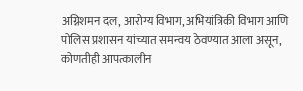अग्निशमन दल, आरोग्य विभाग, अभियांत्रिकी विभाग आणि पोलिस प्रशासन यांच्यात समन्वय ठेवण्यात आला असून, कोणतीही आपत्कालीन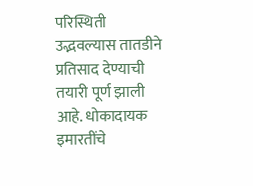परिस्थिती उद्भवल्यास तातडीने प्रतिसाद देण्याची तयारी पूर्ण झाली आहे. धोकादायक इमारतींचे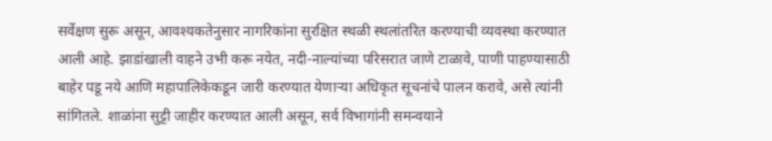सर्वेक्षण सुरू असून, आवश्यकतेनुसार नागरिकांना सुरक्षित स्थळी स्थलांतरित करण्याची व्यवस्था करण्यात आली आहे. झाडांखाली वाहने उभी करू नयेत, नदी-नाल्यांच्या परिसरात जाणे टाळावे, पाणी पाहण्यासाठी बाहेर पडू नये आणि महापालिकेकडून जारी करण्यात येणाऱ्या अधिकृत सूचनांचे पालन करावे, असे त्यांनी सांगितले. शाळांना सुट्टी जाहीर करण्यात आली असून, सर्व विभागांनी समन्वयाने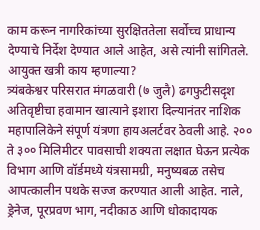काम करून नागरिकांच्या सुरक्षिततेला सर्वोच्च प्राधान्य देण्याचे निर्देश देण्यात आले आहेत, असे त्यांनी सांगितले.
आयुक्त खत्री काय म्हणाल्या?
त्र्यंबकेश्वर परिसरात मंगळवारी (७ जुलै) ढगफुटीसदृश अतिवृष्टीचा हवामान खात्याने इशारा दिल्यानंतर नाशिक महापालिकेने संपूर्ण यंत्रणा हायअलर्टवर ठेवली आहे. २०० ते ३०० मिलिमीटर पावसाची शक्यता लक्षात घेऊन प्रत्येक विभाग आणि वॉर्डमध्ये यंत्रसामग्री, मनुष्यबळ तसेच आपत्कालीन पथके सज्ज करण्यात आली आहेत. नाले, ड्रेनेज, पूरप्रवण भाग, नदीकाठ आणि धोकादायक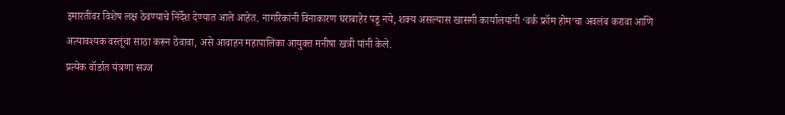इमारतींवर विशेष लक्ष ठेवण्याचे निर्देश देण्यात आले आहेत. नागरिकांनी विनाकारण घराबाहेर पडू नये, शक्य असल्यास खासगी कार्यालयांनी ‘वर्क फ्रॉम होम’चा अवलंब करावा आणि अत्यावश्यक वस्तूंचा साठा करून ठेवावा, असे आवाहन महापालिका आयुक्त मनीषा खत्री यांनी केले.
प्रत्येक वॉर्डात यंत्रणा सज्ज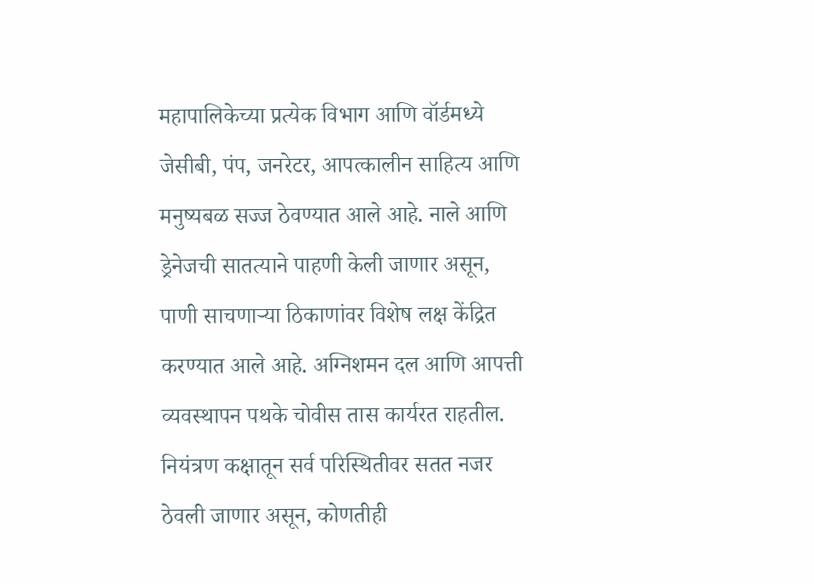महापालिकेच्या प्रत्येक विभाग आणि वॉर्डमध्ये जेसीबी, पंप, जनरेटर, आपत्कालीन साहित्य आणि मनुष्यबळ सज्ज ठेवण्यात आले आहे. नाले आणि ड्रेनेजची सातत्याने पाहणी केली जाणार असून, पाणी साचणाऱ्या ठिकाणांवर विशेष लक्ष केंद्रित करण्यात आले आहे. अग्निशमन दल आणि आपत्ती व्यवस्थापन पथके चोवीस तास कार्यरत राहतील. नियंत्रण कक्षातून सर्व परिस्थितीवर सतत नजर ठेवली जाणार असून, कोणतीही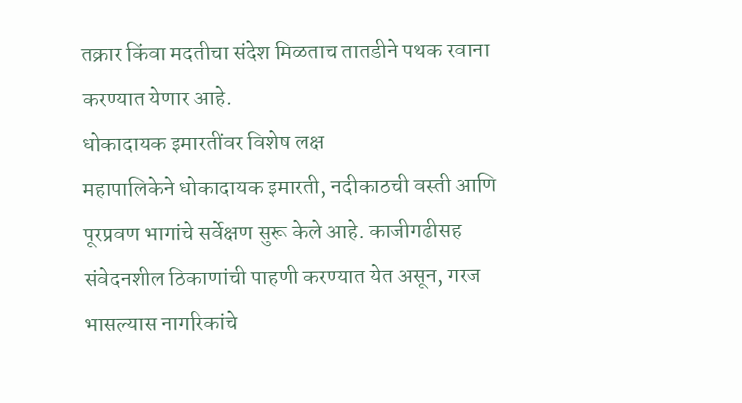तक्रार किंवा मदतीचा संदेश मिळताच तातडीने पथक रवाना करण्यात येणार आहे.
धोकादायक इमारतींवर विशेष लक्ष
महापालिकेने धोकादायक इमारती, नदीकाठची वस्ती आणि पूरप्रवण भागांचे सर्वेक्षण सुरू केले आहे. काजीगढीसह संवेदनशील ठिकाणांची पाहणी करण्यात येत असून, गरज भासल्यास नागरिकांचे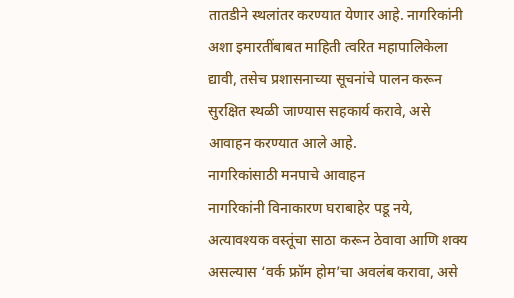तातडीने स्थलांतर करण्यात येणार आहे. नागरिकांनी अशा इमारतींबाबत माहिती त्वरित महापालिकेला द्यावी, तसेच प्रशासनाच्या सूचनांचे पालन करून सुरक्षित स्थळी जाण्यास सहकार्य करावे, असे आवाहन करण्यात आले आहे.
नागरिकांसाठी मनपाचे आवाहन
नागरिकांनी विनाकारण घराबाहेर पडू नये, अत्यावश्यक वस्तूंचा साठा करून ठेवावा आणि शक्य असल्यास ‘वर्क फ्रॉम होम’चा अवलंब करावा, असे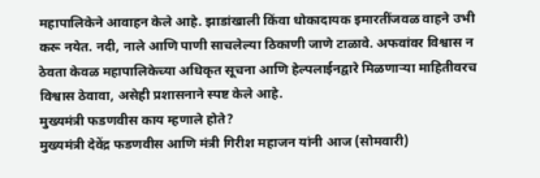महापालिकेने आवाहन केले आहे. झाडांखाली किंवा धोकादायक इमारतींजवळ वाहने उभी करू नयेत. नदी, नाले आणि पाणी साचलेल्या ठिकाणी जाणे टाळावे. अफवांवर विश्वास न ठेवता केवळ महापालिकेच्या अधिकृत सूचना आणि हेल्पलाईनद्वारे मिळणाऱ्या माहितीवरच विश्वास ठेवावा, असेही प्रशासनाने स्पष्ट केले आहे.
मुख्यमंत्री फडणवीस काय म्हणाले होते?
मुख्यमंत्री देवेंद्र फडणवीस आणि मंत्री गिरीश महाजन यांनी आज (सोमवारी)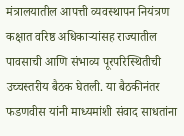मंत्रालयातील आपत्ती व्यवस्थापन नियंत्रण कक्षात वरिष्ठ अधिकाऱ्यांसह राज्यातील पावसाची आणि संभाव्य पूरपरिस्थितीची उच्चस्तरीय बैठक घेतली. या बैठकीनंतर फडणवीस यांनी माध्यमांशी संवाद साधतांना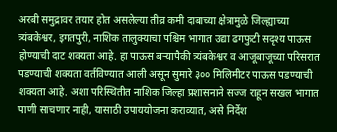अरबी समुद्रावर तयार होत असलेल्या तीव्र कमी दाबाच्या क्षेत्रामुळे जिल्ह्याच्या त्र्यंबकेश्वर, इगतपुरी, नाशिक तालुक्याचा पश्चिम भागात उद्या ढगफुटी सदृश्य पाऊस होण्याची दाट शक्यता आहे. हा पाऊस बऱ्यापैकी त्र्यंबकेश्वर व आजूबाजूच्या परिसरात पडण्याची शक्यता वर्तविण्यात आली असून सुमारे ३०० मिलिमीटर पाऊस पडण्याची शक्यता आहे. अशा परिस्थितीत नाशिक जिल्हा प्रशासनाने सज्ज राहून सखल भागात पाणी साचणार नाही, यासाठी उपाययोजना कराव्यात, असे निर्देश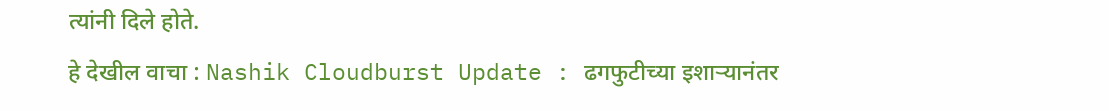त्यांनी दिले होते.
हे देखील वाचा : Nashik Cloudburst Update : ढगफुटीच्या इशाऱ्यानंतर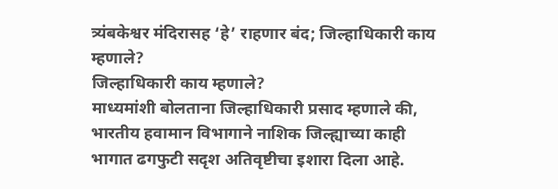त्र्यंबकेश्वर मंदिरासह ‘हे’ राहणार बंद; जिल्हाधिकारी काय म्हणाले?
जिल्हाधिकारी काय म्हणाले?
माध्यमांशी बोलताना जिल्हाधिकारी प्रसाद म्हणाले की, भारतीय हवामान विभागाने नाशिक जिल्ह्याच्या काही भागात ढगफुटी सदृश अतिवृष्टीचा इशारा दिला आहे.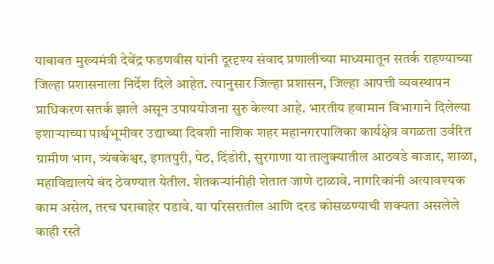याबाबत मुख्यमंत्री देवेंद्र फडणवीस यांनी दूरदृश्य संवाद प्रणालीच्या माध्यमातून सतर्क राहण्याच्या जिल्हा प्रशासनाला निर्देश दिले आहेत. त्यानुसार जिल्हा प्रशासन, जिल्हा आपत्ती व्यवस्थापन प्राधिकरण सतर्क झाले असून उपाययोजना सुरु केल्या आहे. भारतीय हवामान विभागाने दिलेल्या इशाऱ्याच्या पार्श्वभूमीवर उद्याच्या दिवशी नाशिक शहर महानगरपालिका कार्यक्षेत्र वगळता उर्वरित ग्रामीण भाग, त्र्यंबकेश्वर, इगतपुरी, पेठ, दिंडोरी, सुरगाणा या तालुक्यातील आठवडे बाजार, शाळा, महाविद्यालये बंद ठेवण्यात येतील. शेतकऱ्यांनीही शेतात जाणे टाळावे. नागरिकांनी अत्यावश्यक काम असेल, तरच घराबाहेर पडावे. या परिसरातील आणि दरड कोसळण्याची शक्यता असलेले काही रस्ते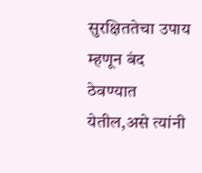सुरक्षिततेचा उपाय म्हणून बंद ठेवण्यात येतील,असे त्यांनी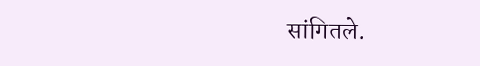सांगितले.